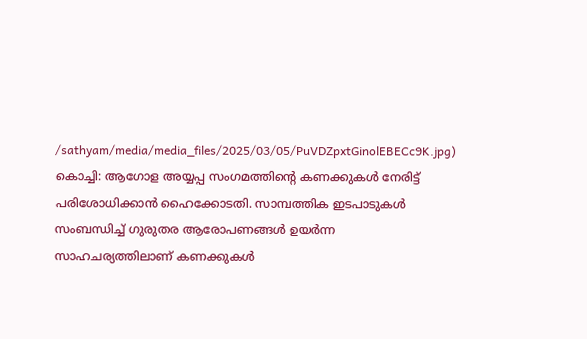/sathyam/media/media_files/2025/03/05/PuVDZpxtGinolEBECc9K.jpg)
കൊച്ചി: ആഗോള അയ്യപ്പ സംഗമത്തിന്റെ കണക്കുകൾ നേരിട്ട് പരിശോധിക്കാൻ ഹൈക്കോടതി. സാമ്പത്തിക ഇടപാടുകൾ സംബന്ധിച്ച് ഗുരുതര ആരോപണങ്ങൾ ഉയർന്ന സാഹചര്യത്തിലാണ് കണക്കുകൾ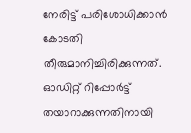നേരിട്ട് പരിശോധിക്കാൻ കോടതി തീരുമാനിച്ചിരിക്കുന്നത്.
ഓഡിറ്റ് റിപ്പോർട്ട് തയാറാക്കുന്നതിനായി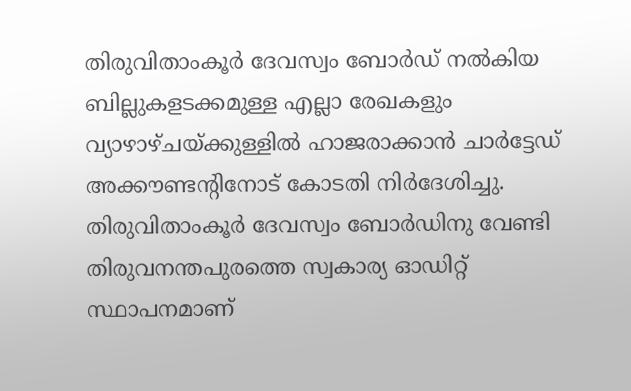തിരുവിതാംകൂർ ദേവസ്വം ബോർഡ് നൽകിയ ബില്ലുകളടക്കമുള്ള എല്ലാ രേഖകളും വ്യാഴാഴ്ചയ്ക്കുള്ളിൽ ഹാജരാക്കാൻ ചാർട്ടേഡ് അക്കൗണ്ടന്റിനോട് കോടതി നിർദേശിച്ചു.
തിരുവിതാംകൂർ ദേവസ്വം ബോർഡിനു വേണ്ടി തിരുവനന്തപുരത്തെ സ്വകാര്യ ഓഡിറ്റ് സ്ഥാപനമാണ്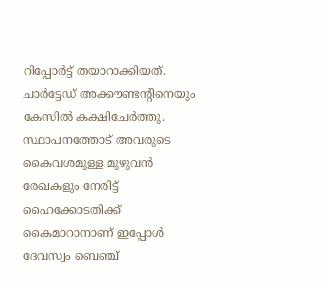റിപ്പോർട്ട് തയാറാക്കിയത്.
ചാർട്ടേഡ് അക്കൗണ്ടന്റിനെയും കേസിൽ കക്ഷിചേർത്തു. സ്ഥാപനത്തോട് അവരുടെ കൈവശമുള്ള മുഴുവൻ രേഖകളും നേരിട്ട് ഹൈക്കോടതിക്ക് കൈമാറാനാണ് ഇപ്പോൾ ദേവസ്വം ബെഞ്ച്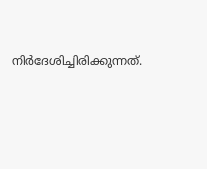നിർദേശിച്ചിരിക്കുന്നത്.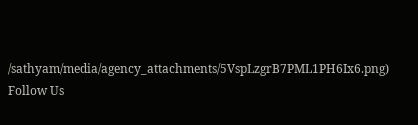/sathyam/media/agency_attachments/5VspLzgrB7PML1PH6Ix6.png)
Follow Us